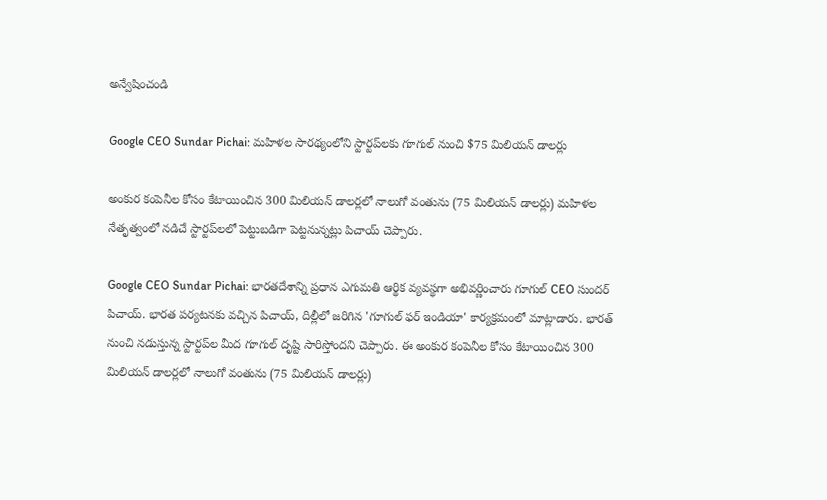అన్వేషించండి

Google CEO Sundar Pichai: మహిళల సారథ్యంలోని స్టార్టప్‌లకు గూగుల్‌ నుంచి $75 మిలియన్‌ డాలర్లు

అంకుర కంపెనీల కోసం కేటాయించిన 300 మిలియన్ డాలర్లలో నాలుగో వంతును (75 మిలియన్‌ డాలర్లు) మహిళల నేతృత్వంలో నడిచే స్టార్టప్‌లలో పెట్టుబడిగా పెట్టనున్నట్లు పిచాయ్‌ చెప్పారు.

Google CEO Sundar Pichai: భారతదేశాన్ని ప్రధాన ఎగుమతి ఆర్థిక వ్యవస్థగా అభివర్ణించారు గూగుల్ CEO సుందర్ పిచాయ్. భారత పర్యటనకు వచ్చిన పిచాయ్, దిల్లీలో జరిగిన 'గూగుల్ ఫర్ ఇండియా' కార్యక్రమంలో మాట్లాడారు. భారత్ నుంచి నడుస్తున్న స్టార్టప్‌ల మీద గూగుల్ దృష్టి సారిస్తోందని చెప్పారు. ఈ అంకుర కంపెనీల కోసం కేటాయించిన 300 మిలియన్ డాలర్లలో నాలుగో వంతును (75 మిలియన్‌ డాలర్లు)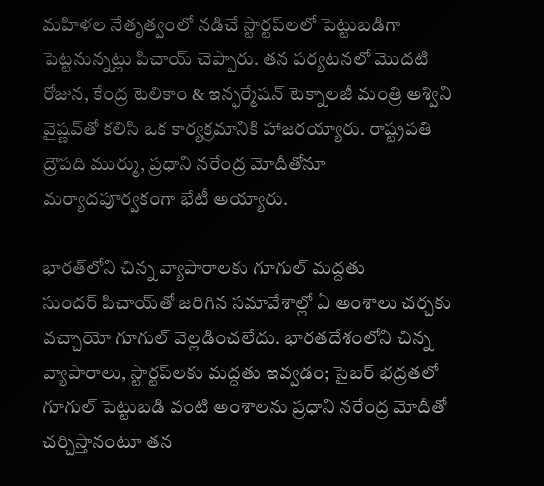మహిళల నేతృత్వంలో నడిచే స్టార్టప్‌లలో పెట్టుబడిగా పెట్టనున్నట్లు పిచాయ్‌ చెప్పారు. తన పర్యటనలో మొదటి రోజున, కేంద్ర టెలికాం & ఇన్ఫర్మేషన్ టెక్నాలజీ మంత్రి అశ్విని వైష్ణవ్‌తో కలిసి ఒక కార్యక్రమానికి హాజరయ్యారు. రాష్ట్రపతి ద్రౌపది ముర్ము, ప్రధాని నరేంద్ర మోదీతోనూ మర్యాదపూర్వకంగా భేటీ అయ్యారు.

భారత్‌లోని చిన్న వ్యాపారాలకు గూగుల్ మద్దతు
సుందర్ పిచాయ్‌తో జరిగిన సమావేశాల్లో ఏ అంశాలు చర్చకు వచ్చాయో గూగుల్ వెల్లడించలేదు. భారతదేశంలోని చిన్న వ్యాపారాలు, స్టార్టప్‌లకు మద్దతు ఇవ్వడం; సైబర్ భద్రతలో గూగుల్ పెట్టుబడి వంటి అంశాలను ప్రధాని నరేంద్ర మోదీతో చర్చిస్తానంటూ తన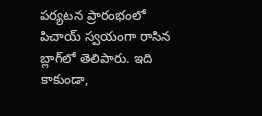పర్యటన ప్రారంభంలో పిచాయ్ స్వయంగా రాసిన బ్లాగ్‌లో తెలిపారు. ఇది కాకుండా,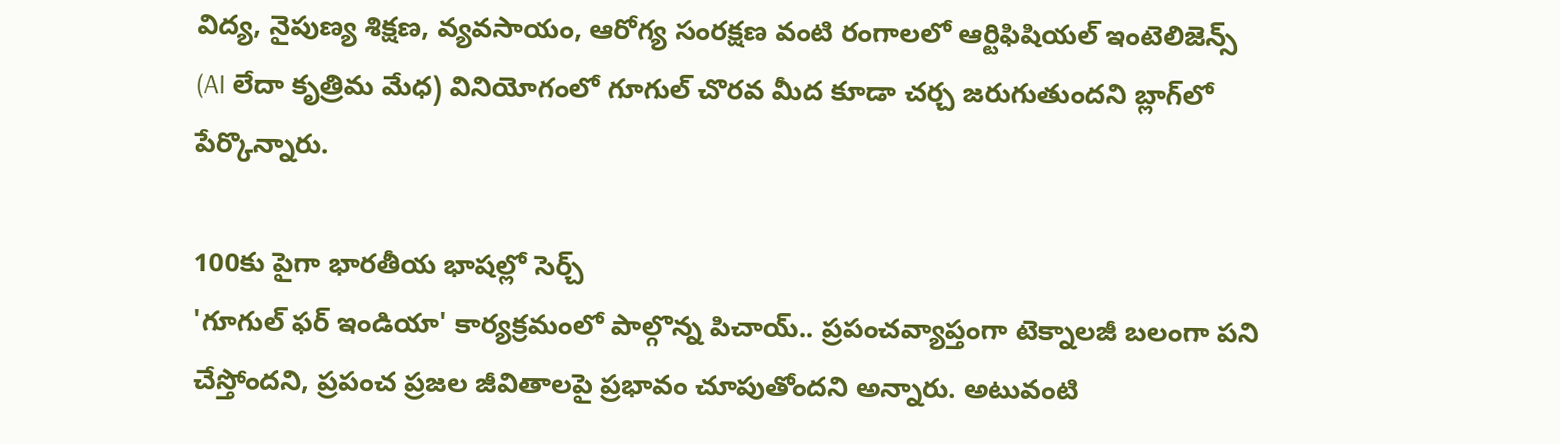విద్య, నైపుణ్య శిక్షణ, వ్యవసాయం, ఆరోగ్య సంరక్షణ వంటి రంగాలలో ఆర్టిఫిషియల్ ఇంటెలిజెన్స్ (AI లేదా కృత్రిమ మేధ) వినియోగంలో గూగుల్‌ చొరవ మీద కూడా చర్చ జరుగుతుందని బ్లాగ్‌లో  పేర్కొన్నారు.

100కు పైగా భారతీయ భాషల్లో సెర్చ్‌
'గూగుల్ ఫర్ ఇండియా' కార్యక్రమంలో పాల్గొన్న పిచాయ్.. ప్రపంచవ్యాప్తంగా టెక్నాలజీ బలంగా పని చేస్తోందని, ప్రపంచ ప్రజల జీవితాలపై ప్రభావం చూపుతోందని అన్నారు. అటువంటి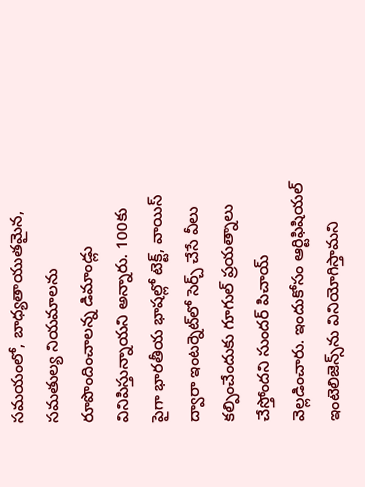సమయంలో, బాధ్యతాయుతమైన, సమతుల్య నియమాలను రూపొందించాలన్న డిమాండ్లు వినిపిస్తున్నాయని అన్నారు. 100కు పైగా భారతీయ భాషల్లో టెక్ట్‌, వాయిస్‌ ద్వారా ఇంటర్నెట్‌లో సెర్చ్‌ చేసే వీలు కల్పించేందుకు గూగుల్‌ ప్రయత్నాలు చేస్తోందని సుందర్‌ పిచాయ్‌ వెల్లడించారు. ఇందుకోసం ఆర్టిఫిషియల్‌ ఇంటెలిజెన్స్‌ను వినియోగిస్తామని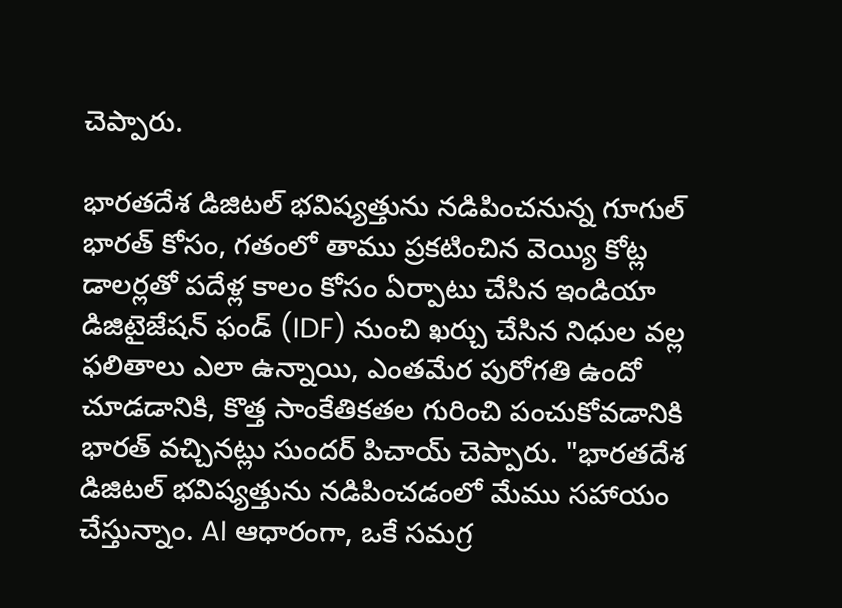చెప్పారు.

భారతదేశ డిజిటల్ భవిష్యత్తును నడిపించనున్న గూగుల్‌
భారత్‌ కోసం, గతంలో తాము ప్రకటించిన వెయ్యి కోట్ల డాలర్లతో పదేళ్ల కాలం కోసం ఏర్పాటు చేసిన ఇండియా డిజిటైజేషన్‌ ఫండ్‌ (IDF) నుంచి ఖర్చు చేసిన నిధుల వల్ల ఫలితాలు ఎలా ఉన్నాయి, ఎంతమేర పురోగతి ఉందో చూడడానికి, కొత్త సాంకేతికతల గురించి పంచుకోవడానికి భారత్‌ వచ్చినట్లు సుందర్‌ పిచాయ్‌ చెప్పారు. "భారతదేశ డిజిటల్ భవిష్యత్తును నడిపించడంలో మేము సహాయం చేస్తున్నాం. AI ఆధారంగా, ఒకే సమగ్ర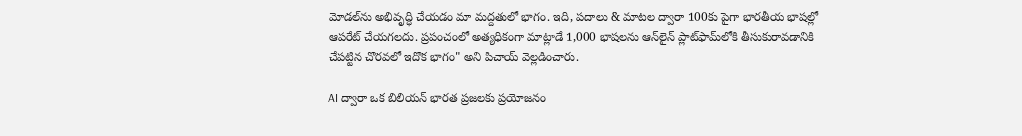మోడల్‌ను అభివృద్ధి చేయడం మా మద్దతులో భాగం. ఇది, పదాలు & మాటల ద్వారా 100కు పైగా భారతీయ భాషల్లో ఆపరేట్ చేయగలదు. ప్రపంచంలో అత్యధికంగా మాట్లాడే 1,000 భాషలను ఆన్‌లైన్ ప్లాట్‌ఫామ్‌లోకి తీసుకురావడానికి చేపట్టిన చొరవలో ఇదొక భాగం" అని పిచాయ్‌ వెల్లడించారు.

AI ద్వారా ఒక బిలియన్ భారత ప్రజలకు ప్రయోజనం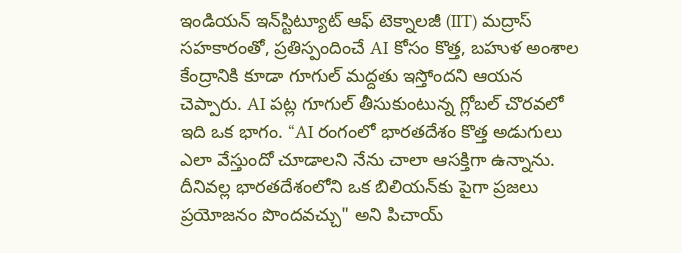ఇండియన్ ఇన్‌స్టిట్యూట్ ఆఫ్ టెక్నాలజీ (IIT) మద్రాస్ సహకారంతో, ప్రతిస్పందించే AI కోసం కొత్త, బహుళ అంశాల కేంద్రానికి కూడా గూగుల్‌ మద్దతు ఇస్తోందని ఆయన చెప్పారు. AI పట్ల గూగుల్‌ తీసుకుంటున్న గ్లోబల్ చొరవలో ఇది ఒక భాగం. “AI రంగంలో భారతదేశం కొత్త అడుగులు ఎలా వేస్తుందో చూడాలని నేను చాలా ఆసక్తిగా ఉన్నాను. దీనివల్ల భారతదేశంలోని ఒక బిలియన్‌కు పైగా ప్రజలు ప్రయోజనం పొందవచ్చు" అని పిచాయ్‌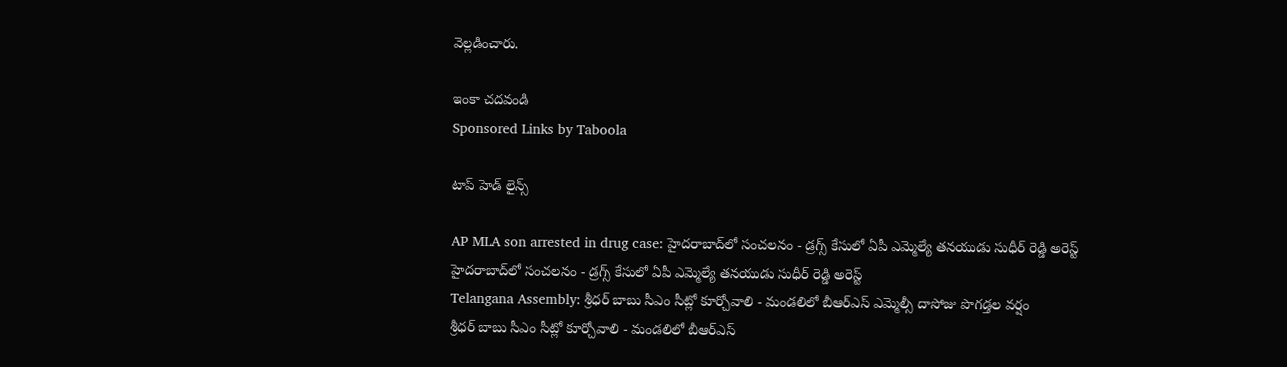వెల్లడించారు.

ఇంకా చదవండి
Sponsored Links by Taboola

టాప్ హెడ్ లైన్స్

AP MLA son arrested in drug case: హైదరాబాద్‌లో సంచలనం - డ్రగ్స్ కేసులో ఏపీ ఎమ్మెల్యే తనయుడు సుధీర్ రెడ్డి అరెస్ట్
హైదరాబాద్‌లో సంచలనం - డ్రగ్స్ కేసులో ఏపీ ఎమ్మెల్యే తనయుడు సుధీర్ రెడ్డి అరెస్ట్
Telangana Assembly: శ్రీధర్ బాబు సీఎం సీట్లో కూర్చోవాలి - మండలిలో బీఆర్ఎస్ ఎమ్మెల్సీ దాసోజు పొగడ్తల వర్షం
శ్రీధర్ బాబు సీఎం సీట్లో కూర్చోవాలి - మండలిలో బీఆర్ఎస్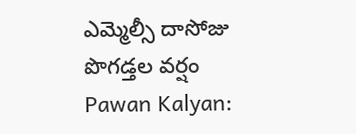ఎమ్మెల్సీ దాసోజు పొగడ్తల వర్షం
Pawan Kalyan: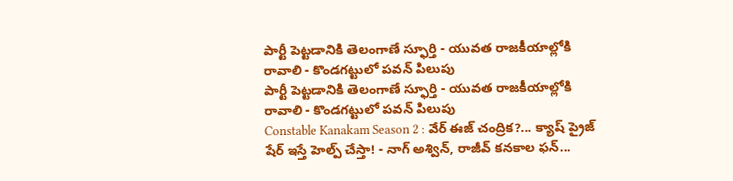పార్టీ పెట్టడానికి తెలంగాణే స్ఫూర్తి - యువత రాజకీయాల్లోకి రావాలి - కొండగట్టులో పవన్ పిలుపు
పార్టీ పెట్టడానికి తెలంగాణే స్ఫూర్తి - యువత రాజకీయాల్లోకి రావాలి - కొండగట్టులో పవన్ పిలుపు
Constable Kanakam Season 2 : వేర్ ఈజ్ చంద్రిక?... క్యాష్ ప్రైజ్ షేర్ ఇస్తే హెల్ప్ చేస్తా! - నాగ్ అశ్విన్, రాజీవ్ కనకాల ఫన్...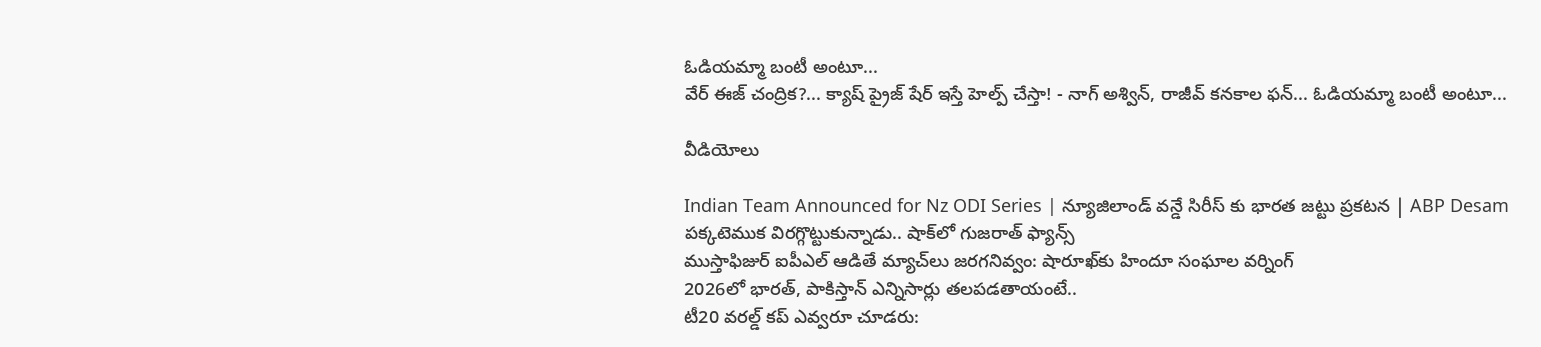ఓడియమ్మా బంటీ అంటూ...
వేర్ ఈజ్ చంద్రిక?... క్యాష్ ప్రైజ్ షేర్ ఇస్తే హెల్ప్ చేస్తా! - నాగ్ అశ్విన్, రాజీవ్ కనకాల ఫన్... ఓడియమ్మా బంటీ అంటూ...

వీడియోలు

Indian Team Announced for Nz ODI Series | న్యూజిలాండ్ వన్డే సిరీస్ కు భారత జట్టు ప్రకటన | ABP Desam
పక్కటెముక విరగ్గొట్టుకున్నాడు.. షాక్‌లో గుజరాత్ ఫ్యాన్స్
ముస్తాఫిజుర్‌ ఐపీఎల్ ఆడితే మ్యాచ్‌లు జరగనివ్వం: షారూఖ్‌కు హిందూ సంఘాల వర్నింగ్
2026లో భారత్, పాకిస్తాన్ ఎన్నిసార్లు తలపడతాయంటే..
టీ20 వరల్డ్ కప్ ఎవ్వరూ చూడరు: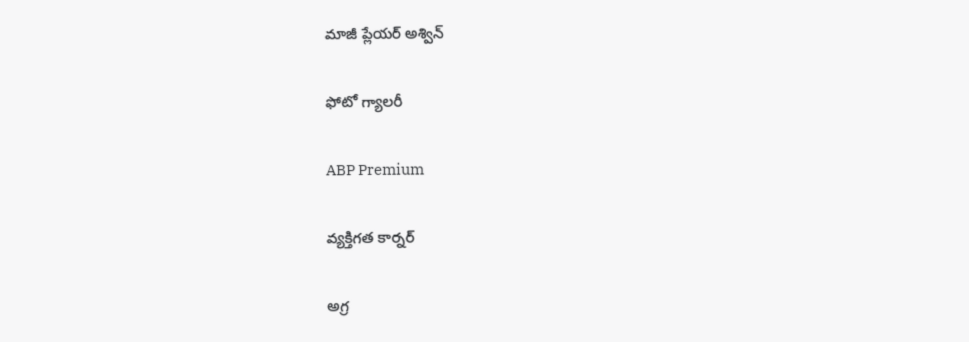మాజీ ప్లేయర్ అశ్విన్

ఫోటో గ్యాలరీ

ABP Premium

వ్యక్తిగత కార్నర్

అగ్ర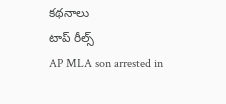కథనాలు
టాప్ రీల్స్
AP MLA son arrested in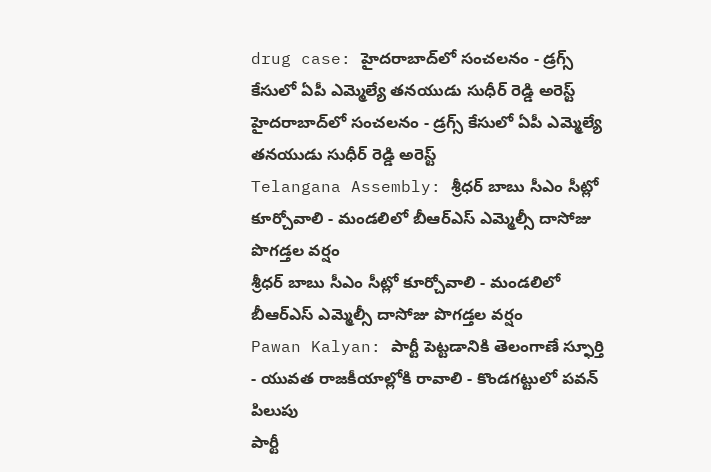drug case: హైదరాబాద్‌లో సంచలనం - డ్రగ్స్ కేసులో ఏపీ ఎమ్మెల్యే తనయుడు సుధీర్ రెడ్డి అరెస్ట్
హైదరాబాద్‌లో సంచలనం - డ్రగ్స్ కేసులో ఏపీ ఎమ్మెల్యే తనయుడు సుధీర్ రెడ్డి అరెస్ట్
Telangana Assembly: శ్రీధర్ బాబు సీఎం సీట్లో కూర్చోవాలి - మండలిలో బీఆర్ఎస్ ఎమ్మెల్సీ దాసోజు పొగడ్తల వర్షం
శ్రీధర్ బాబు సీఎం సీట్లో కూర్చోవాలి - మండలిలో బీఆర్ఎస్ ఎమ్మెల్సీ దాసోజు పొగడ్తల వర్షం
Pawan Kalyan: పార్టీ పెట్టడానికి తెలంగాణే స్ఫూర్తి - యువత రాజకీయాల్లోకి రావాలి - కొండగట్టులో పవన్ పిలుపు
పార్టీ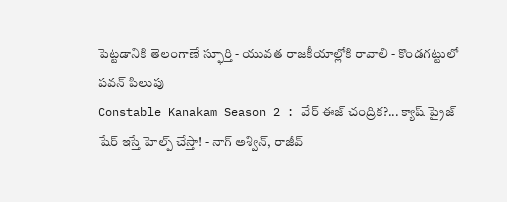పెట్టడానికి తెలంగాణే స్ఫూర్తి - యువత రాజకీయాల్లోకి రావాలి - కొండగట్టులో పవన్ పిలుపు
Constable Kanakam Season 2 : వేర్ ఈజ్ చంద్రిక?... క్యాష్ ప్రైజ్ షేర్ ఇస్తే హెల్ప్ చేస్తా! - నాగ్ అశ్విన్, రాజీవ్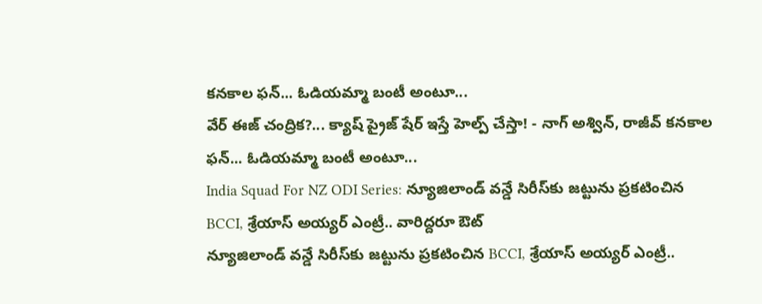కనకాల ఫన్... ఓడియమ్మా బంటీ అంటూ...
వేర్ ఈజ్ చంద్రిక?... క్యాష్ ప్రైజ్ షేర్ ఇస్తే హెల్ప్ చేస్తా! - నాగ్ అశ్విన్, రాజీవ్ కనకాల ఫన్... ఓడియమ్మా బంటీ అంటూ...
India Squad For NZ ODI Series: న్యూజిలాండ్ వన్డే సిరీస్‌కు జట్టును ప్రకటించిన BCCI, శ్రేయాస్ అయ్యర్ ఎంట్రీ.. వారిద్దరూ ఔట్
న్యూజిలాండ్ వన్డే సిరీస్‌కు జట్టును ప్రకటించిన BCCI, శ్రేయాస్ అయ్యర్ ఎంట్రీ..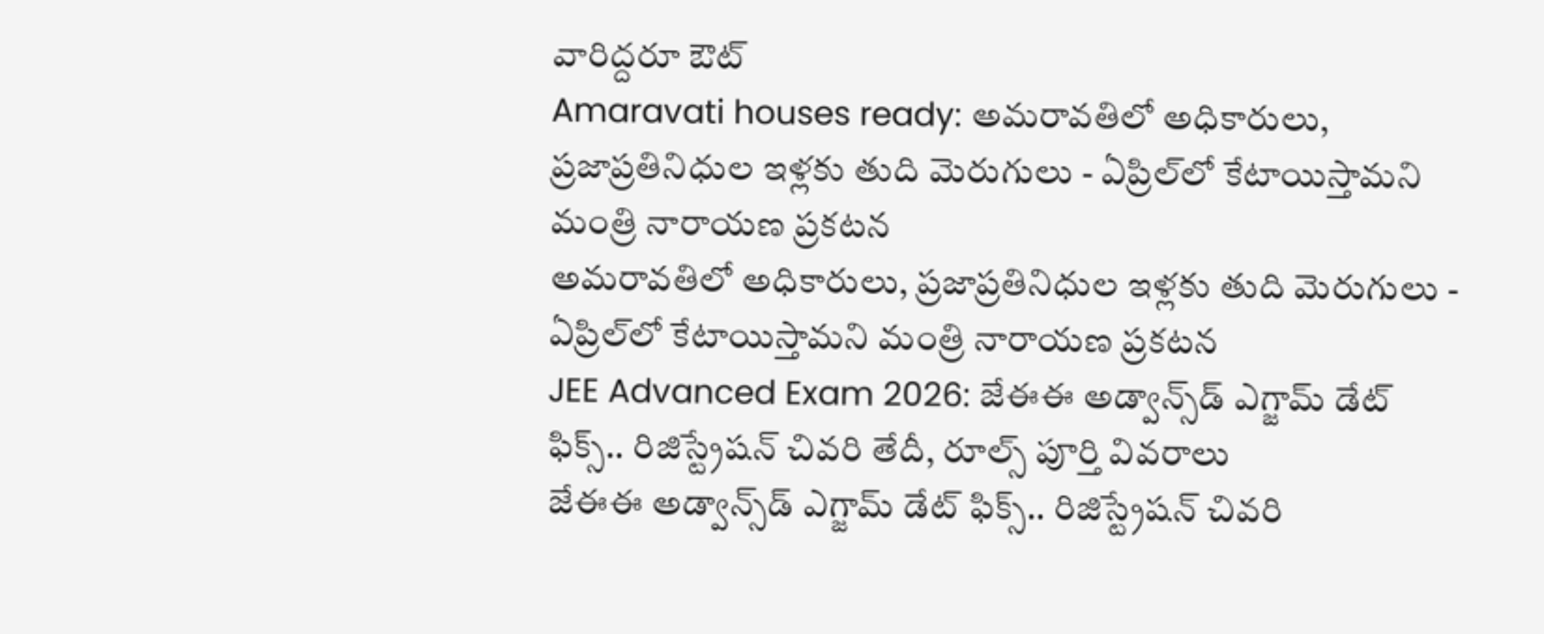వారిద్దరూ ఔట్
Amaravati houses ready: అమరావతిలో అధికారులు, ప్రజాప్రతినిధుల ఇళ్లకు తుది మెరుగులు - ఏప్రిల్‌లో కేటాయిస్తామని మంత్రి నారాయణ ప్రకటన
అమరావతిలో అధికారులు, ప్రజాప్రతినిధుల ఇళ్లకు తుది మెరుగులు - ఏప్రిల్‌లో కేటాయిస్తామని మంత్రి నారాయణ ప్రకటన
JEE Advanced Exam 2026: జేఈఈ అడ్వాన్స్‌డ్ ఎగ్జామ్ డేట్ ఫిక్స్.. రిజిస్ట్రేషన్ చివరి తేదీ, రూల్స్ పూర్తి వివరాలు
జేఈఈ అడ్వాన్స్‌డ్ ఎగ్జామ్ డేట్ ఫిక్స్.. రిజిస్ట్రేషన్ చివరి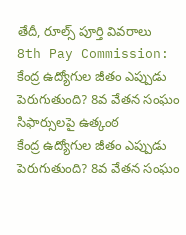తేదీ, రూల్స్ పూర్తి వివరాలు
8th Pay Commission: కేంద్ర ఉద్యోగుల జీతం ఎప్పుడు పెరుగుతుంది? 8వ వేతన సంఘం సిఫార్సులపై ఉత్కంఠ
కేంద్ర ఉద్యోగుల జీతం ఎప్పుడు పెరుగుతుంది? 8వ వేతన సంఘం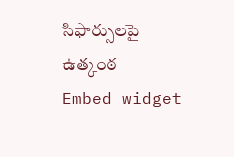సిఫార్సులపై ఉత్కంఠ
Embed widget